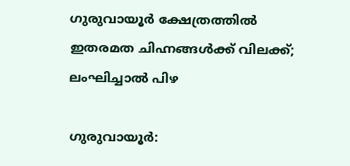ഗുരുവായൂർ ക്ഷേത്രത്തിൽ ഇതരമത ചിഹ്നങ്ങൾക്ക് വിലക്ക്; ലംഘിച്ചാൽ പിഴ

ഗുരുവായൂർ: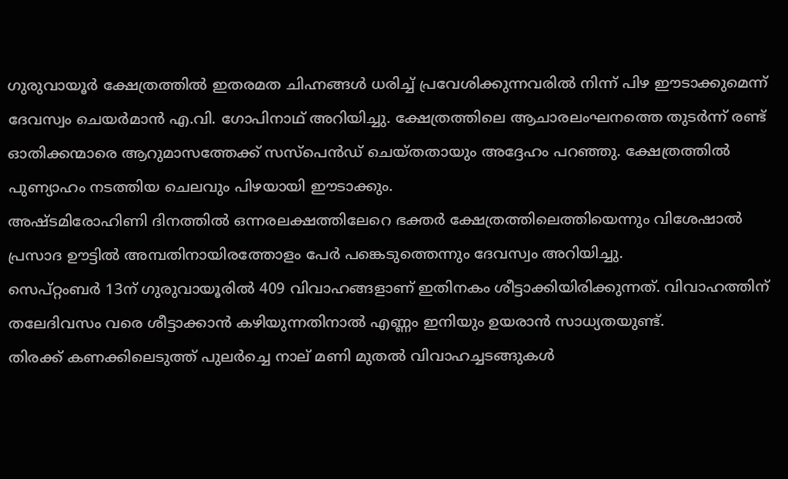ഗുരുവായൂർ ക്ഷേത്രത്തിൽ ഇതരമത ചിഹ്നങ്ങൾ ധരിച്ച് പ്രവേശിക്കുന്നവരിൽ നിന്ന് പിഴ ഈടാക്കുമെന്ന് ദേവസ്വം ചെയർമാൻ എ.വി. ഗോപിനാഥ് അറിയിച്ചു. ക്ഷേത്രത്തിലെ ആചാരലംഘനത്തെ തുടർന്ന് രണ്ട് ഓതിക്കന്മാരെ ആറുമാസത്തേക്ക് സസ്‌പെൻഡ് ചെയ്തതായും അദ്ദേഹം പറഞ്ഞു. ക്ഷേത്രത്തിൽ പുണ്യാഹം നടത്തിയ ചെലവും പിഴയായി ഈടാക്കും.
അഷ്ടമിരോഹിണി ദിനത്തിൽ ഒന്നരലക്ഷത്തിലേറെ ഭക്തർ ക്ഷേത്രത്തിലെത്തിയെന്നും വിശേഷാൽ പ്രസാദ ഊട്ടിൽ അമ്പതിനായിരത്തോളം പേർ പങ്കെടുത്തെന്നും ദേവസ്വം അറിയിച്ചു.
സെപ്റ്റംബർ 13ന് ഗുരുവായൂരിൽ 409 വിവാഹങ്ങളാണ് ഇതിനകം ശീട്ടാക്കിയിരിക്കുന്നത്. വിവാഹത്തിന് തലേദിവസം വരെ ശീട്ടാക്കാൻ കഴിയുന്നതിനാൽ എണ്ണം ഇനിയും ഉയരാൻ സാധ്യതയുണ്ട്.
തിരക്ക് കണക്കിലെടുത്ത് പുലർച്ചെ നാല് മണി മുതൽ വിവാഹച്ചടങ്ങുകൾ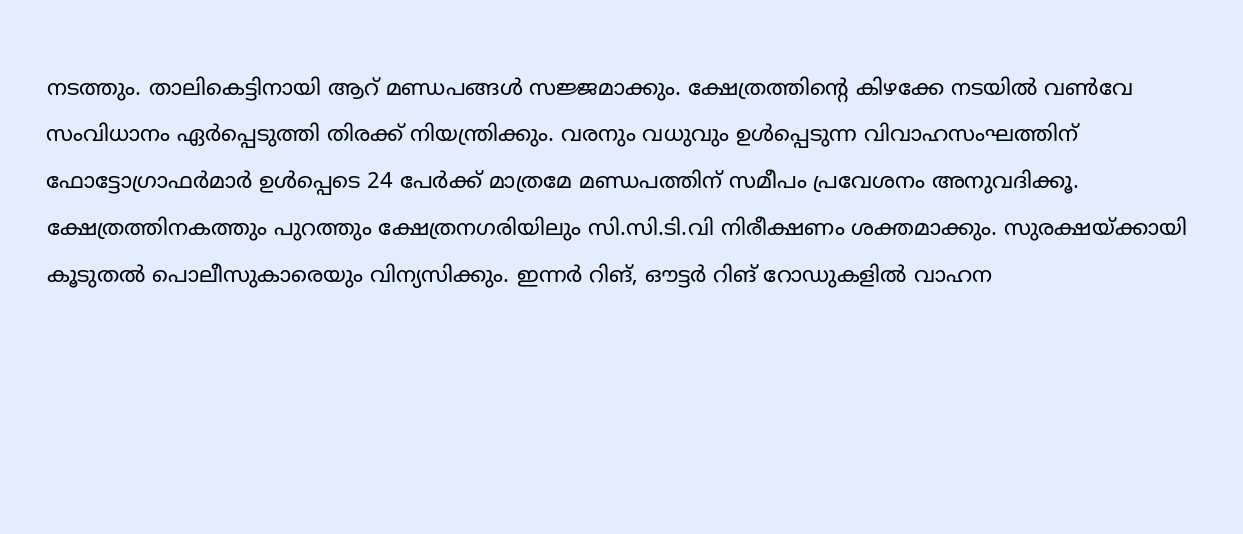നടത്തും. താലികെട്ടിനായി ആറ് മണ്ഡപങ്ങൾ സജ്ജമാക്കും. ക്ഷേത്രത്തിന്റെ കിഴക്കേ നടയിൽ വൺവേ സംവിധാനം ഏർപ്പെടുത്തി തിരക്ക് നിയന്ത്രിക്കും. വരനും വധുവും ഉൾപ്പെടുന്ന വിവാഹസംഘത്തിന് ഫോട്ടോഗ്രാഫർമാർ ഉൾപ്പെടെ 24 പേർക്ക് മാത്രമേ മണ്ഡപത്തിന് സമീപം പ്രവേശനം അനുവദിക്കൂ.
ക്ഷേത്രത്തിനകത്തും പുറത്തും ക്ഷേത്രനഗരിയിലും സി.സി.ടി.വി നിരീക്ഷണം ശക്തമാക്കും. സുരക്ഷയ്ക്കായി കൂടുതൽ പൊലീസുകാരെയും വിന്യസിക്കും. ഇന്നർ റിങ്, ഔട്ടർ റിങ് റോഡുകളിൽ വാഹന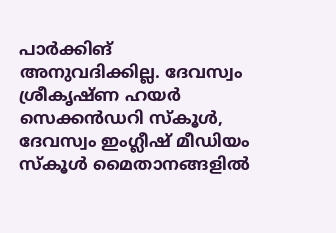പാർക്കിങ് അനുവദിക്കില്ല. ദേവസ്വം ശ്രീകൃഷ്ണ ഹയർ സെക്കൻഡറി സ്കൂൾ, ദേവസ്വം ഇംഗ്ലീഷ് മീഡിയം സ്കൂൾ മൈതാനങ്ങളിൽ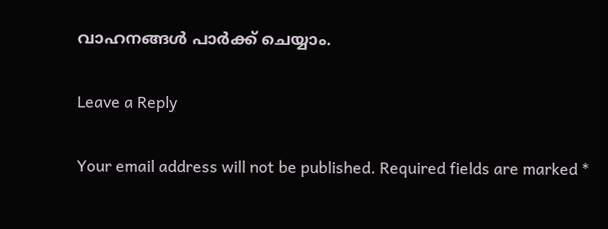വാഹനങ്ങൾ പാർക്ക് ചെയ്യാം.

Leave a Reply

Your email address will not be published. Required fields are marked *